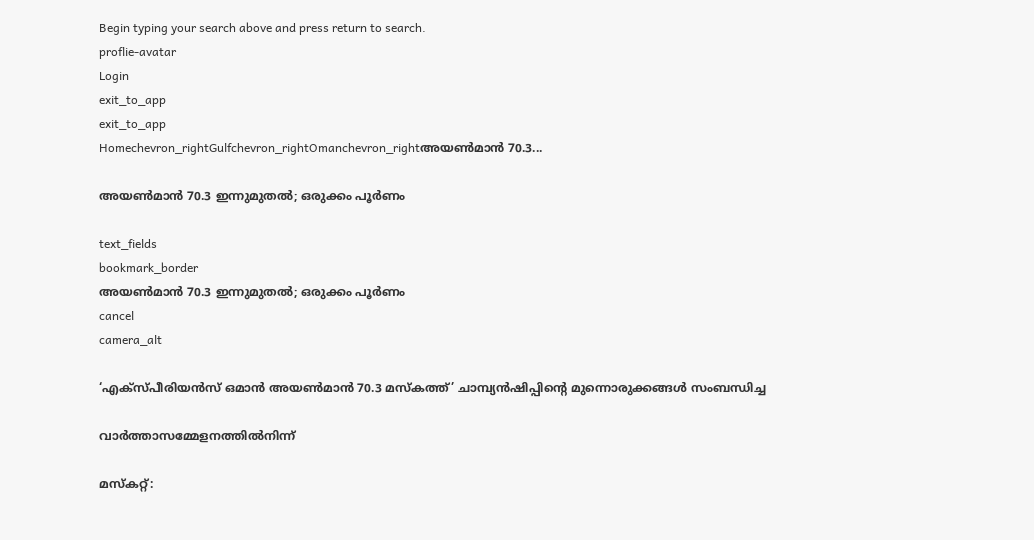Begin typing your search above and press return to search.
proflie-avatar
Login
exit_to_app
exit_to_app
Homechevron_rightGulfchevron_rightOmanchevron_rightഅയൺമാൻ 70.3...

അയൺമാൻ 70.3 ഇന്നുമുതൽ; ഒരുക്കം പൂർണം

text_fields
bookmark_border
അയൺമാൻ 70.3 ഇന്നുമുതൽ; ഒരുക്കം പൂർണം
cancel
camera_alt

‘എക്‌സ്‌പീരിയൻസ് ഒമാൻ അയൺമാൻ 70.3 മസ്‌കത്ത്’ ചാമ്പ്യൻഷിപ്പിന്റെ മുന്നൊരുക്കങ്ങൾ സംബന്ധിച്ച

വാർത്താസമ്മേളനത്തിൽനിന്ന്

മസ്‌കറ്റ്: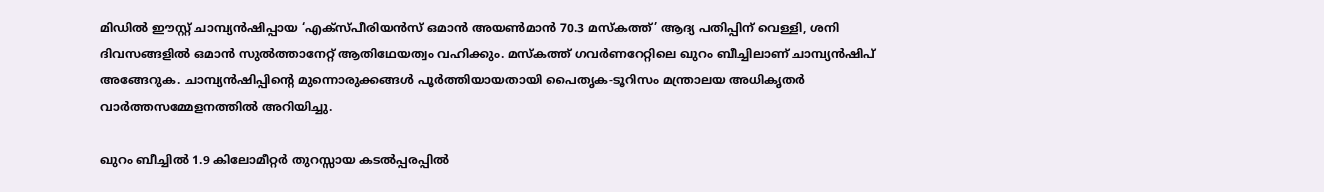മിഡിൽ ഈസ്റ്റ് ചാമ്പ്യൻഷിപ്പായ ‘എക്‌സ്‌പീരിയൻസ് ഒമാൻ അയൺമാൻ 70.3 മസ്‌കത്ത്’ ആദ്യ പതിപ്പിന് വെള്ളി, ശനി ദിവസങ്ങളിൽ ഒമാൻ സുൽത്താനേറ്റ് ആതിഥേയത്വം വഹിക്കും. മസ്‌കത്ത് ഗവർണറേറ്റിലെ ഖുറം ബീച്ചിലാണ് ചാമ്പ്യൻഷിപ് അങ്ങേറുക. ചാമ്പ്യൻഷിപ്പിന്റെ മുന്നൊരുക്കങ്ങൾ പൂർത്തിയായതായി പൈതൃക-ടൂറിസം മന്ത്രാലയ അധികൃതർ വാർത്തസമ്മേളനത്തിൽ അറിയിച്ചു.

ഖുറം ബീച്ചിൽ 1.9 കിലോമീറ്റർ തുറസ്സായ കടൽപ്പരപ്പിൽ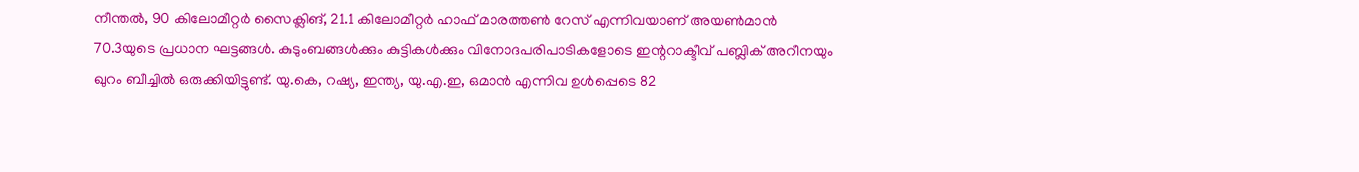നീന്തൽ, 90 കിലോമീറ്റർ സൈക്ലിങ്, 21.1 കിലോമീറ്റർ ഹാഫ് മാരത്തൺ റേസ് എന്നിവയാണ് അയൺമാൻ 70.3യുടെ പ്രധാന ഘട്ടങ്ങൾ. കുടുംബങ്ങൾക്കും കുട്ടികൾക്കും വിനോദപരിപാടികളോടെ ഇന്ററാക്ടീവ് പബ്ലിക് അറീനയും ഖുറം ബീച്ചിൽ ഒരുക്കിയിട്ടുണ്ട്. യു.കെ, റഷ്യ, ഇന്ത്യ, യു.എ.ഇ, ഒമാൻ എന്നിവ ഉൾപ്പെടെ 82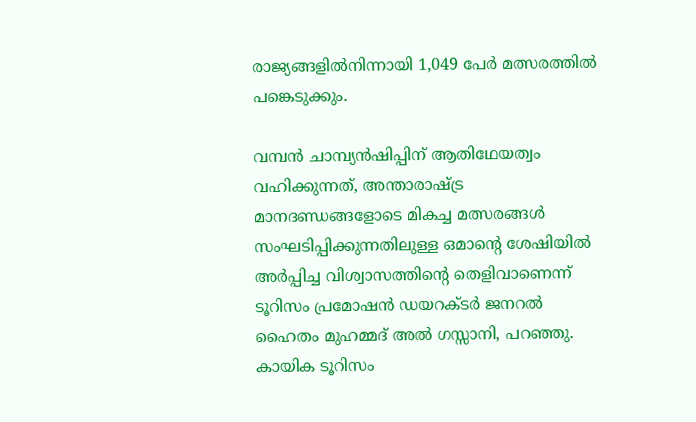രാജ്യങ്ങളിൽനിന്നായി 1,049 പേർ മത്സരത്തിൽ പങ്കെടുക്കും.

വമ്പൻ ചാമ്പ്യൻഷിപ്പിന് ആതിഥേയത്വം വഹിക്കുന്നത്, അന്താരാഷ്ട്ര മാനദണ്ഡങ്ങളോടെ മികച്ച മത്സരങ്ങൾ സംഘടിപ്പിക്കുന്നതിലുള്ള ഒമാന്റെ ശേഷിയിൽ അർപ്പിച്ച വിശ്വാസത്തിന്റെ തെളിവാണെന്ന് ടൂറിസം പ്രമോഷൻ ഡയറക്ടർ ജനറൽ ഹൈതം മുഹമ്മദ് അൽ ഗസ്സാനി, പറഞ്ഞു. കായിക ടൂറിസം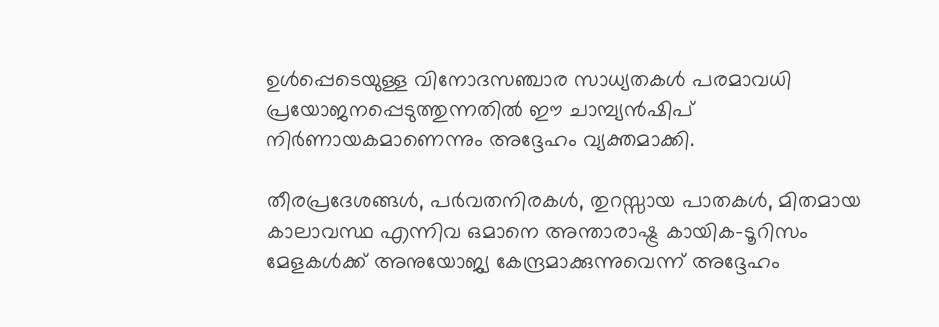ഉൾപ്പെടെയുള്ള വിനോദസഞ്ചാര സാധ്യതകൾ പരമാവധി പ്രയോജനപ്പെടുത്തുന്നതിൽ ഈ ചാമ്പ്യൻഷിപ് നിർണായകമാണെന്നും അദ്ദേഹം വ്യക്തമാക്കി.

തീരപ്രദേശങ്ങൾ, പർവതനിരകൾ, തുറസ്സായ പാതകൾ, മിതമായ കാലാവസ്ഥ എന്നിവ ഒമാനെ അന്താരാഷ്ട്ര കായിക-ടൂറിസം മേളകൾക്ക് അനുയോജ്യ കേന്ദ്രമാക്കുന്നുവെന്ന് അദ്ദേഹം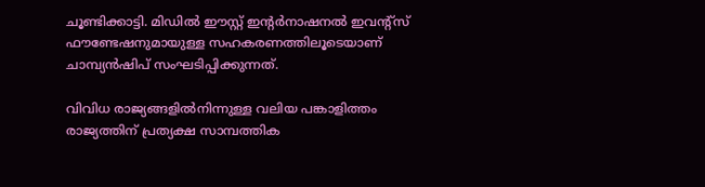ചൂണ്ടിക്കാട്ടി. മിഡിൽ ഈസ്റ്റ് ഇന്റർനാഷനൽ ഇവന്റ്സ് ഫൗണ്ടേഷനുമായുള്ള സഹകരണത്തിലൂടെയാണ് ചാമ്പ്യൻഷിപ് സംഘടിപ്പിക്കുന്നത്.

വിവിധ രാജ്യങ്ങളിൽനിന്നുള്ള വലിയ പങ്കാളിത്തം രാജ്യത്തിന് പ്രത്യക്ഷ സാമ്പത്തിക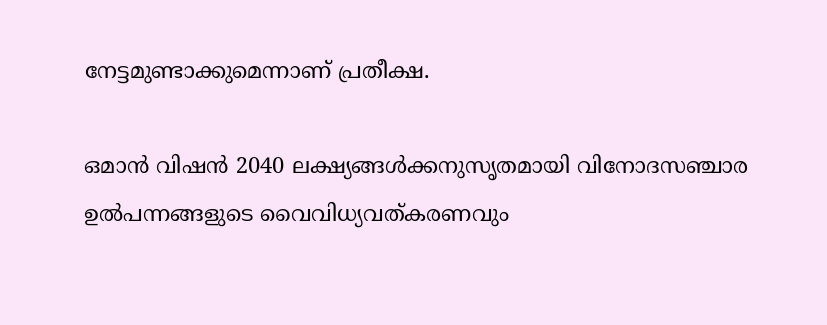നേട്ടമുണ്ടാക്കുമെന്നാണ് പ്രതീക്ഷ.

ഒമാൻ വിഷൻ 2040 ലക്ഷ്യങ്ങൾക്കനുസൃതമായി വിനോദസഞ്ചാര ഉൽപന്നങ്ങളുടെ വൈവിധ്യവത്കരണവും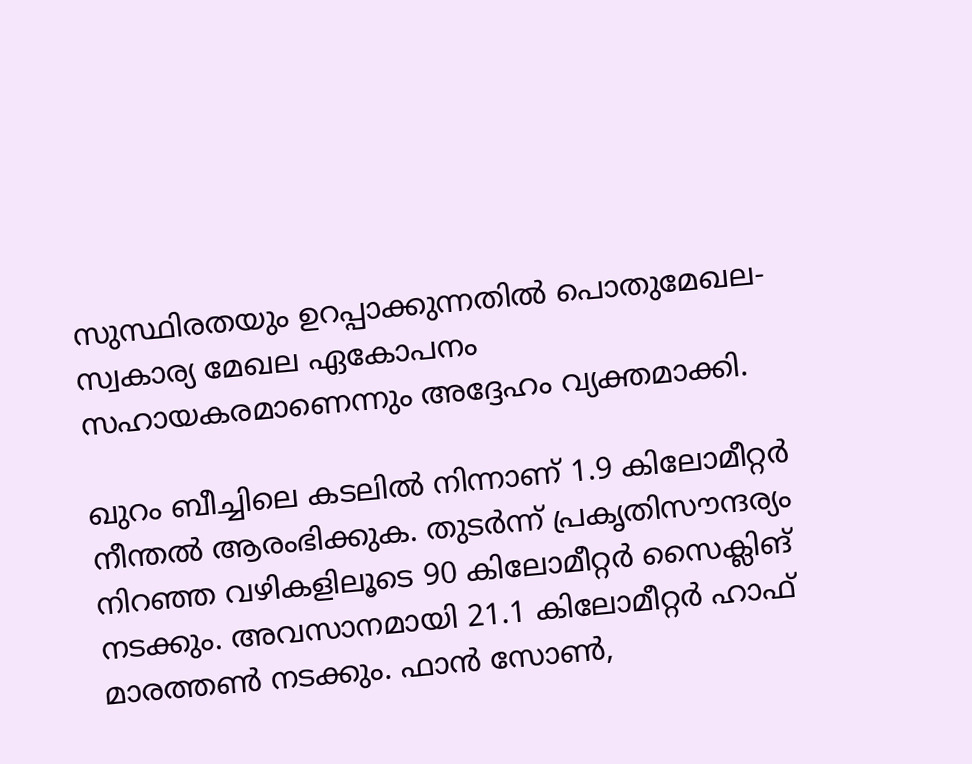സുസ്ഥിരതയും ഉറപ്പാക്കുന്നതിൽ പൊതുമേഖല-സ്വകാര്യ മേഖല ഏകോപനം സഹായകരമാണെന്നും അദ്ദേഹം വ്യക്തമാക്കി.

ഖുറം ബീച്ചിലെ കടലിൽ നിന്നാണ് 1.9 കിലോമീറ്റർ നീന്തൽ ആരംഭിക്കുക. തുടർന്ന് പ്രകൃതിസൗന്ദര്യം നിറഞ്ഞ വഴികളിലൂടെ 90 കിലോമീറ്റർ സൈക്ലിങ് നടക്കും. അവസാനമായി 21.1 കിലോമീറ്റർ ഹാഫ് മാരത്തൺ നടക്കും. ഫാൻ സോൺ,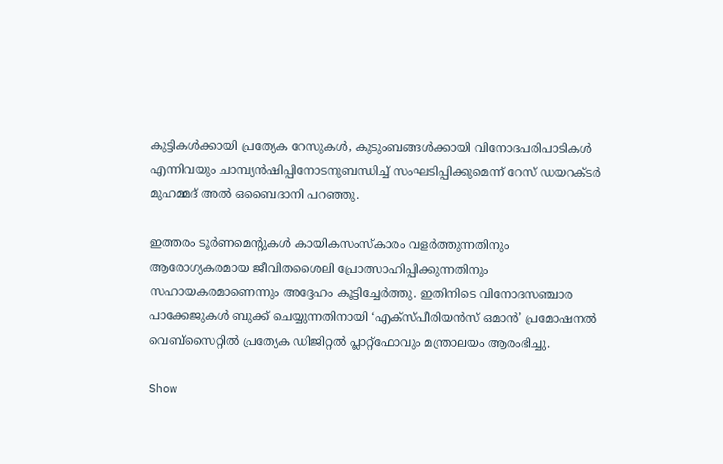കുട്ടികൾക്കായി പ്രത്യേക റേസുകൾ, കുടുംബങ്ങൾക്കായി വിനോദപരിപാടികൾ എന്നിവയും ചാമ്പ്യൻഷിപ്പിനോടനുബന്ധിച്ച് സംഘടിപ്പിക്കുമെന്ന് റേസ് ഡയറക്ടർ മുഹമ്മദ് അൽ ഒബൈദാനി പറഞ്ഞു.

ഇത്തരം ടൂർണമെന്റുകൾ കായികസംസ്കാരം വളർത്തുന്നതിനും ആരോഗ്യകരമായ ജീവിതശൈലി പ്രോത്സാഹിപ്പിക്കുന്നതിനും സഹായകരമാണെന്നും അദ്ദേഹം കൂട്ടിച്ചേർത്തു. ഇതിനിടെ വിനോദസഞ്ചാര പാക്കേജുകൾ ബുക്ക് ചെയ്യുന്നതിനായി ‘എക്‌സ്‌പീരിയൻസ് ഒമാൻ’ പ്രമോഷനൽ വെബ്സൈറ്റിൽ പ്രത്യേക ഡിജിറ്റൽ പ്ലാറ്റ്ഫോവും മന്ത്രാലയം ആരംഭിച്ചു.

Show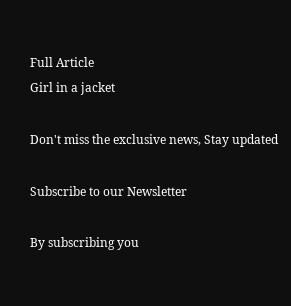Full Article
Girl in a jacket

Don't miss the exclusive news, Stay updated

Subscribe to our Newsletter

By subscribing you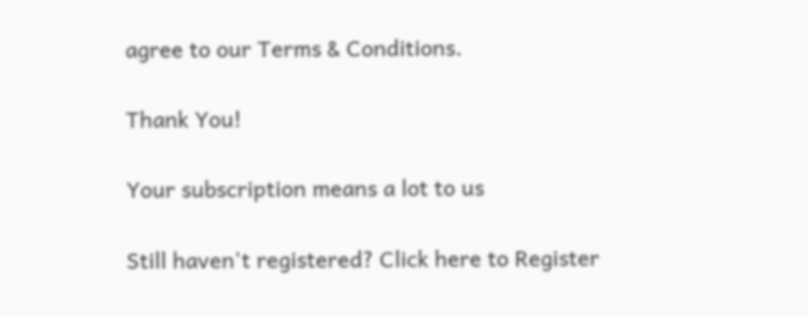agree to our Terms & Conditions.

Thank You!

Your subscription means a lot to us

Still haven't registered? Click here to Register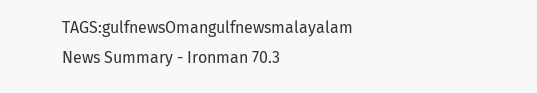TAGS:gulfnewsOmangulfnewsmalayalam
News Summary - Ironman 70.3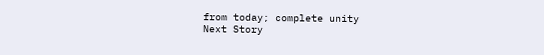from today; complete unity
Next Story